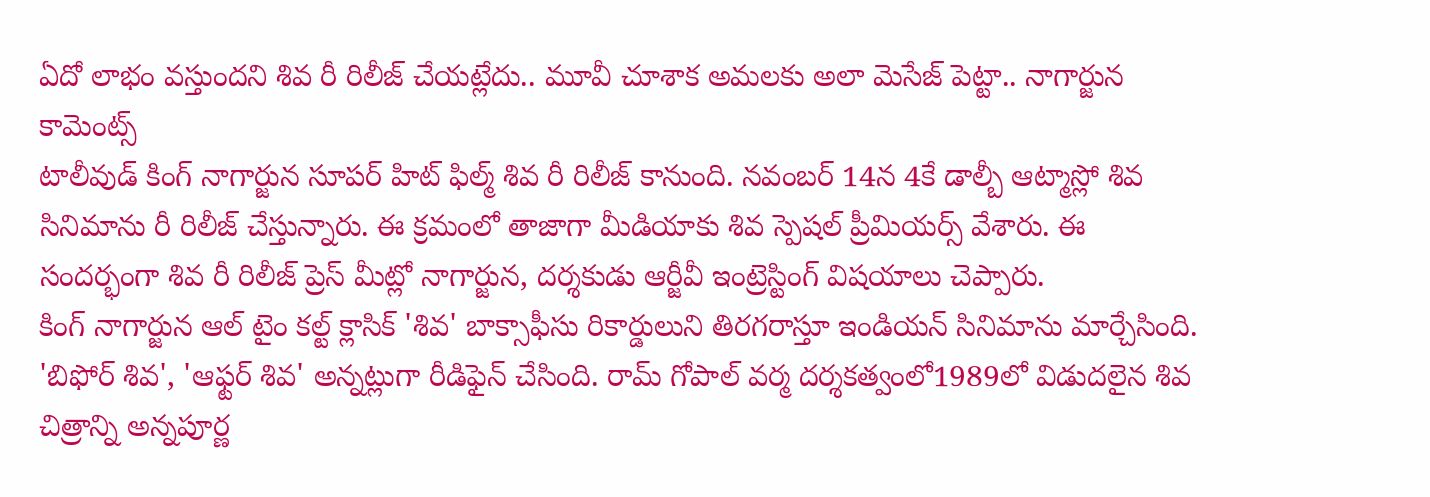ఏదో లాభం వస్తుందని శివ రీ రిలీజ్ చేయట్లేదు.. మూవీ చూశాక అమలకు అలా మెసేజ్ పెట్టా.. నాగార్జున కామెంట్స్
టాలీవుడ్ కింగ్ నాగార్జున సూపర్ హిట్ ఫిల్మ్ శివ రీ రిలీజ్ కానుంది. నవంబర్ 14న 4కే డాల్బీ ఆట్మాస్లో శివ సినిమాను రీ రిలీజ్ చేస్తున్నారు. ఈ క్రమంలో తాజాగా మీడియాకు శివ స్పెషల్ ప్రీమియర్స్ వేశారు. ఈ సందర్భంగా శివ రీ రిలీజ్ ప్రెస్ మీట్లో నాగార్జున, దర్శకుడు ఆర్జీవీ ఇంట్రెస్టింగ్ విషయాలు చెప్పారు.
కింగ్ నాగార్జున ఆల్ టైం కల్ట్ క్లాసిక్ 'శివ' బాక్సాఫీసు రికార్డులుని తిరగరాస్తూ ఇండియన్ సినిమాను మార్చేసింది. 'బిఫోర్ శివ', 'ఆఫ్టర్ శివ' అన్నట్లుగా రీడిఫైన్ చేసింది. రామ్ గోపాల్ వర్మ దర్శకత్వంలో1989లో విడుదలైన శివ చిత్రాన్ని అన్నపూర్ణ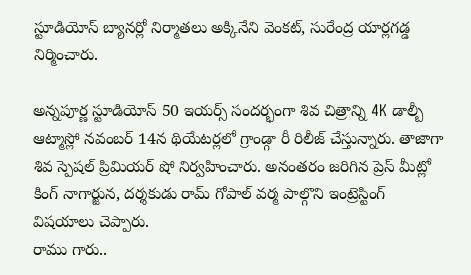స్టూడియోస్ బ్యానర్లో నిర్మాతలు అక్కినేని వెంకట్, సురేంద్ర యార్లగడ్డ నిర్మించారు.

అన్నపూర్ణ స్టూడియోస్ 50 ఇయర్స్ సందర్భంగా శివ చిత్రాన్ని 4K డాల్బీ ఆట్మాస్లో నవంబర్ 14న థియేటర్లలో గ్రాండ్గా రీ రిలీజ్ చేస్తున్నారు. తాజాగా శివ స్పెషల్ ప్రిమియర్ షో నిర్వహించారు. అనంతరం జరిగిన ప్రెస్ మీట్లో కింగ్ నాగార్జున, దర్శకుడు రామ్ గోపాల్ వర్మ పాల్గొని ఇంట్రెస్టింగ్ విషయాలు చెప్పారు.
రాము గారు..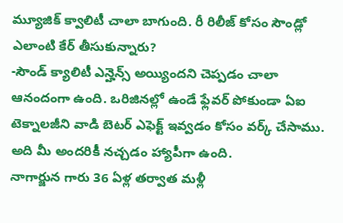మ్యూజిక్ క్వాలిటీ చాలా బాగుంది. రీ రిలీజ్ కోసం సౌండ్లో ఎలాంటి కేర్ తీసుకున్నారు?
-సౌండ్ క్యాలిటీ ఎన్హెన్స్ అయ్యిందని చెప్పడం చాలా ఆనందంగా ఉంది. ఒరిజినల్లో ఉండే ఫ్లేవర్ పోకుండా ఏఐ టెక్నాలజీని వాడి బెటర్ ఎఫెక్ట్ ఇవ్వడం కోసం వర్క్ చేసాము. అది మీ అందరికీ నచ్చడం హ్యాపీగా ఉంది.
నాగార్జున గారు 36 ఏళ్ల తర్వాత మళ్లీ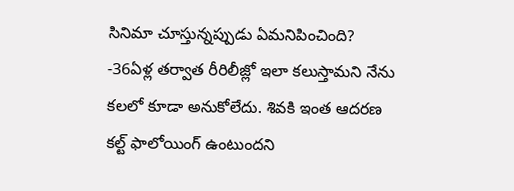సినిమా చూస్తున్నప్పుడు ఏమనిపించింది?
-36ఏళ్ల తర్వాత రీరిలీజ్లో ఇలా కలుస్తామని నేను కలలో కూడా అనుకోలేదు. శివకి ఇంత ఆదరణ కల్ట్ ఫాలోయింగ్ ఉంటుందని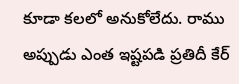కూడా కలలో అనుకోలేదు. రాము అప్పుడు ఎంత ఇష్టపడి ప్రతిదీ కేర్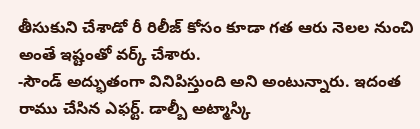తీసుకుని చేశాడో రీ రిలీజ్ కోసం కూడా గత ఆరు నెలల నుంచి అంతే ఇష్టంతో వర్క్ చేశారు.
-సౌండ్ అద్భుతంగా వినిపిస్తుంది అని అంటున్నారు. ఇదంత రాము చేసిన ఎఫర్ట్. డాల్బీ అట్మాస్కి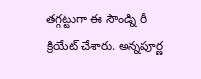తగ్గట్టుగా ఈ సౌండ్ని రీ క్రియేట్ చేశారు. అన్నపూర్ణ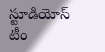స్టూడియోస్ టీం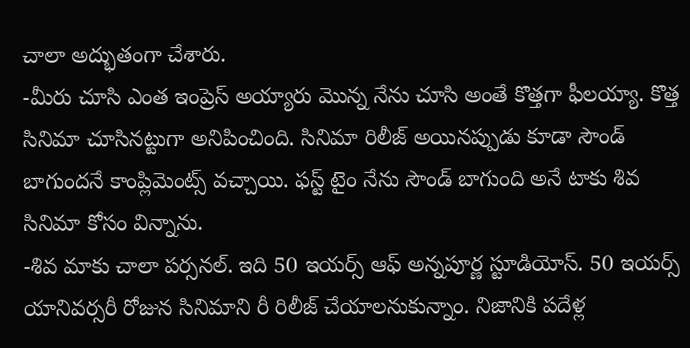చాలా అద్భుతంగా చేశారు.
-మీరు చూసి ఎంత ఇంప్రెస్ అయ్యారు మొన్న నేను చూసి అంతే కొత్తగా ఫీలయ్యా. కొత్త సినిమా చూసినట్టుగా అనిపించింది. సినిమా రిలీజ్ అయినప్పుడు కూడా సౌండ్ బాగుందనే కాంప్లిమెంట్స్ వచ్చాయి. ఫస్ట్ టైం నేను సౌండ్ బాగుంది అనే టాకు శివ సినిమా కోసం విన్నాను.
-శివ మాకు చాలా పర్సనల్. ఇది 50 ఇయర్స్ ఆఫ్ అన్నపూర్ణ స్టూడియోస్. 50 ఇయర్స్ యానివర్సరీ రోజున సినిమాని రీ రిలీజ్ చేయాలనుకున్నాం. నిజానికి పదేళ్ల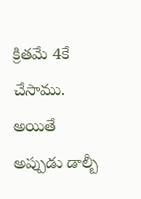క్రితమే 4కే చేసాము. అయితే అప్పుడు డాల్బీ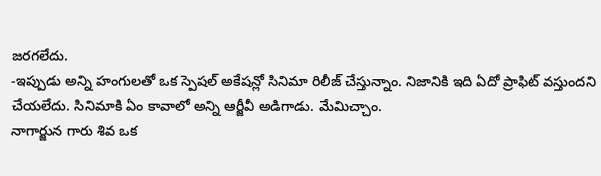జరగలేదు.
-ఇప్పుడు అన్ని హంగులతో ఒక స్పెషల్ అకేషన్లో సినిమా రిలీజ్ చేస్తున్నాం. నిజానికి ఇది ఏదో ప్రాఫిట్ వస్తుందని చేయలేదు. సినిమాకి ఏం కావాలో అన్ని ఆర్జీవీ అడిగాడు. మేమిచ్చాం.
నాగార్జున గారు శివ ఒక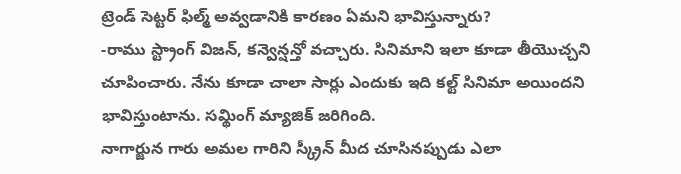ట్రెండ్ సెట్టర్ ఫిల్మ్ అవ్వడానికి కారణం ఏమని భావిస్తున్నారు?
-రాము స్ట్రాంగ్ విజన్, కన్వెన్షన్తో వచ్చారు. సినిమాని ఇలా కూడా తీయొచ్చని చూపించారు. నేను కూడా చాలా సార్లు ఎందుకు ఇది కల్ట్ సినిమా అయిందని భావిస్తుంటాను. సమ్థింగ్ మ్యాజిక్ జరిగింది.
నాగార్జున గారు అమల గారిని స్క్రీన్ మీద చూసినప్పుడు ఎలా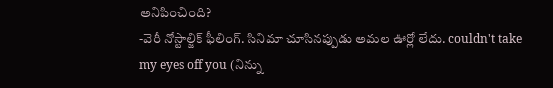అనిపించింది?
-వెరీ నోస్టాల్జిక్ ఫీలింగ్. సినిమా చూసినప్పుడు అమల ఊర్లో లేదు. couldn't take my eyes off you (నిన్ను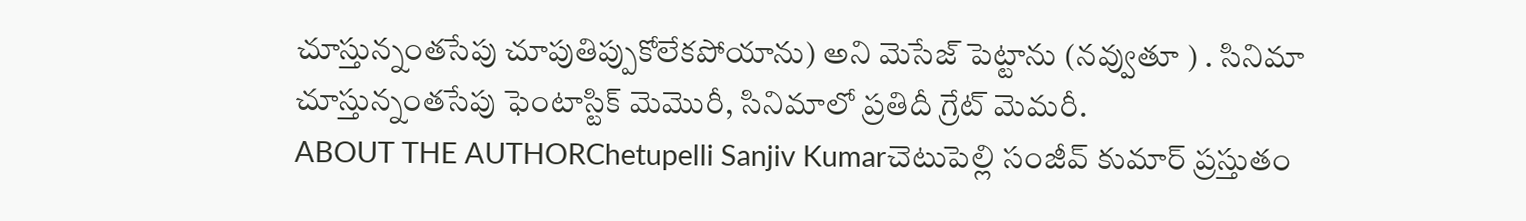చూస్తున్నంతసేపు చూపుతిప్పుకోలేకపోయాను) అని మెసేజ్ పెట్టాను (నవ్వుతూ ) . సినిమా చూస్తున్నంతసేపు ఫెంటాస్టిక్ మెమొరీ, సినిమాలో ప్రతిదీ గ్రేట్ మెమరీ.
ABOUT THE AUTHORChetupelli Sanjiv Kumarచెటుపెల్లి సంజీవ్ కుమార్ ప్రస్తుతం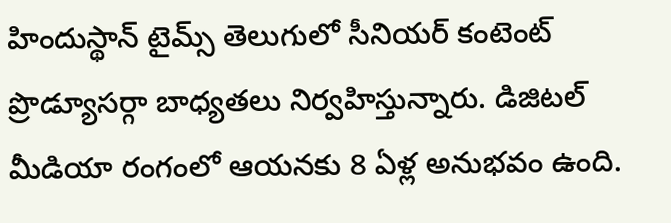హిందుస్థాన్ టైమ్స్ తెలుగులో సీనియర్ కంటెంట్ ప్రొడ్యూసర్గా బాధ్యతలు నిర్వహిస్తున్నారు. డిజిటల్ మీడియా రంగంలో ఆయనకు 8 ఏళ్ల అనుభవం ఉంది.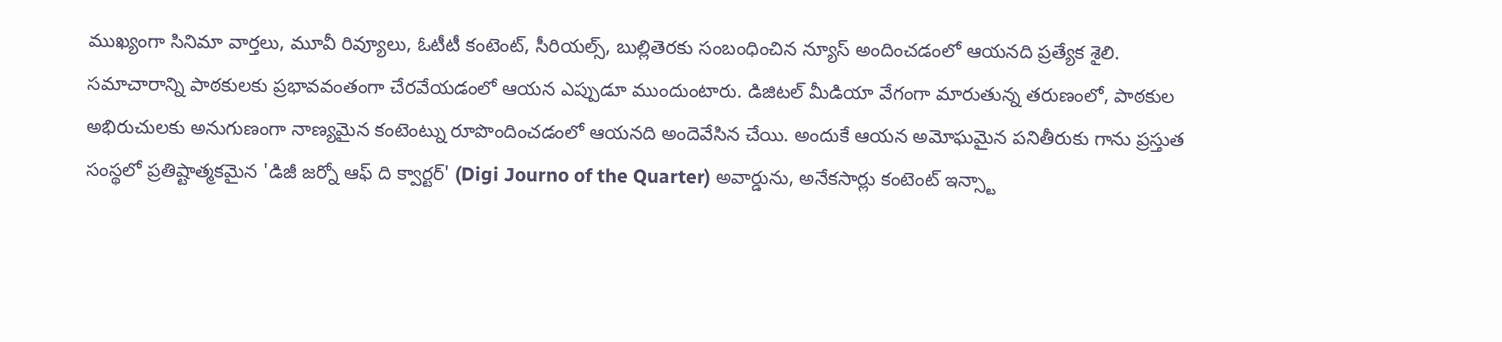ముఖ్యంగా సినిమా వార్తలు, మూవీ రివ్యూలు, ఓటీటీ కంటెంట్, సీరియల్స్, బుల్లితెరకు సంబంధించిన న్యూస్ అందించడంలో ఆయనది ప్రత్యేక శైలి. సమాచారాన్ని పాఠకులకు ప్రభావవంతంగా చేరవేయడంలో ఆయన ఎప్పుడూ ముందుంటారు. డిజిటల్ మీడియా వేగంగా మారుతున్న తరుణంలో, పాఠకుల అభిరుచులకు అనుగుణంగా నాణ్యమైన కంటెంట్ను రూపొందించడంలో ఆయనది అందెవేసిన చేయి. అందుకే ఆయన అమోఘమైన పనితీరుకు గాను ప్రస్తుత సంస్థలో ప్రతిష్టాత్మకమైన 'డిజీ జర్నో ఆఫ్ ది క్వార్టర్' (Digi Journo of the Quarter) అవార్డును, అనేకసార్లు కంటెంట్ ఇన్స్టా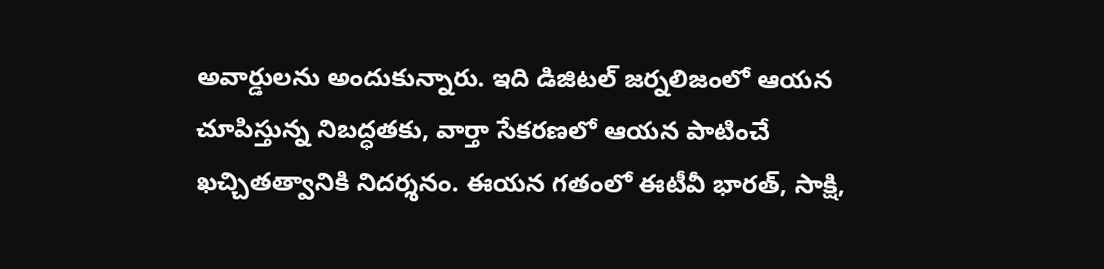అవార్డులను అందుకున్నారు. ఇది డిజిటల్ జర్నలిజంలో ఆయన చూపిస్తున్న నిబద్ధతకు, వార్తా సేకరణలో ఆయన పాటించే ఖచ్చితత్వానికి నిదర్శనం. ఈయన గతంలో ఈటీవీ భారత్, సాక్షి,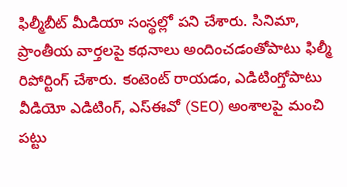ఫిల్మీబీట్ మీడియా సంస్థల్లో పని చేశారు. సినిమా, ప్రాంతీయ వార్తలపై కథనాలు అందించడంతోపాటు ఫిల్మీ రిపోర్టింగ్ చేశారు. కంటెంట్ రాయడం, ఎడిటింగ్తోపాటు వీడియో ఎడిటింగ్, ఎస్ఈవో (SEO) అంశాలపై మంచి పట్టు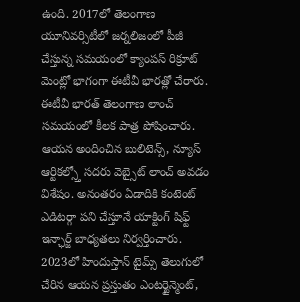ఉంది. 2017లో తెలంగాణ యూనివర్సిటీలో జర్నలిజంలో పీజీ చేస్తున్న సమయంలో క్యాంపస్ రిక్రూట్ మెంట్లో భాగంగా ఈటీవీ భారత్లో చేరారు. ఈటీవీ భారత్ తెలంగాణ లాంచ్ సమయంలో కీలక పాత్ర పోషించారు. ఆయన అందించిన బులిటెన్స్, న్యూస్ ఆర్టికల్స్తో సదరు వెబ్సైట్ లాంచ్ అవడం విశేషం. అనంతరం ఏడాదికి కంటెంట్ ఎడిటర్గా పని చేస్తూనే యాక్టింగ్ షిఫ్ట్ ఇన్ఛార్జ్ బాధ్యతలు నిర్వర్తించారు. 2023లో హిందుస్తాన్ టైమ్స్ తెలుగులో చేరిన ఆయన ప్రస్తుతం ఎంటర్టైన్మెంట్,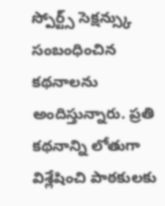స్పోర్ట్స్ సెక్షన్స్కు సంబంధించిన కథనాలను అందిస్తున్నారు. ప్రతి కథనాన్ని లోతుగా విశ్లేషించి పాఠకులకు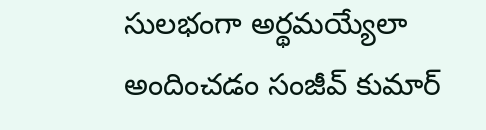సులభంగా అర్థమయ్యేలా అందించడం సంజీవ్ కుమార్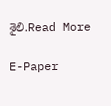శైలి.Read More

E-Paper